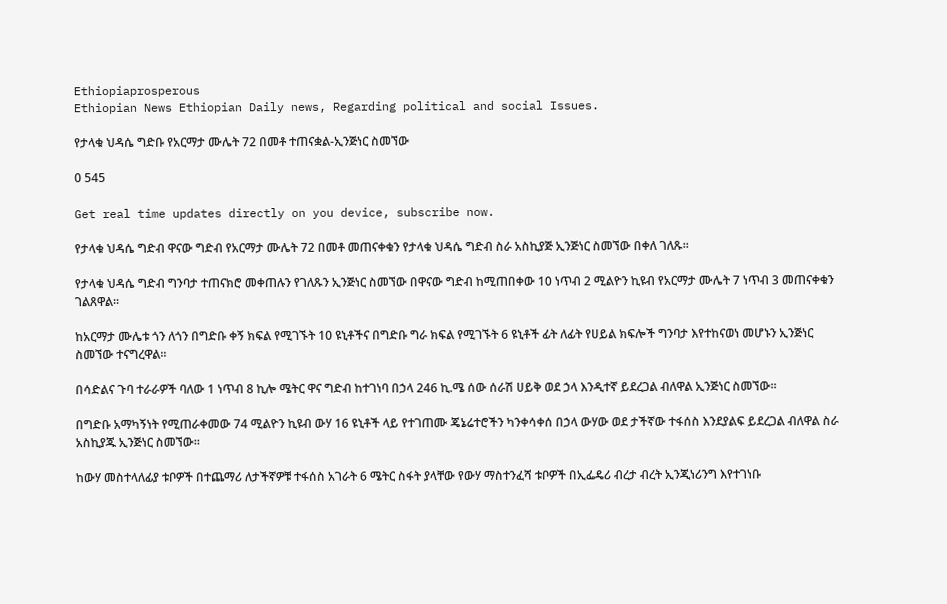Ethiopiaprosperous
Ethiopian News Ethiopian Daily news, Regarding political and social Issues.

የታላቁ ህዳሴ ግድቡ የአርማታ ሙሌት 72 በመቶ ተጠናቋል-ኢንጅነር ስመኘው

0 545

Get real time updates directly on you device, subscribe now.

የታላቁ ህዳሴ ግድብ ዋናው ግድብ የአርማታ ሙሌት 72 በመቶ መጠናቀቁን የታላቁ ህዳሴ ግድብ ስራ አስኪያጅ ኢንጅነር ስመኘው በቀለ ገለጹ፡፡

የታላቁ ህዳሴ ግድብ ግንባታ ተጠናክሮ መቀጠሉን የገለጹን ኢንጅነር ስመኘው በዋናው ግድብ ከሚጠበቀው 10 ነጥብ 2 ሚልዮን ኪዩብ የአርማታ ሙሌት 7 ነጥብ 3 መጠናቀቁን ገልጸዋል፡፡

ከአርማታ ሙሌቱ ጎን ለጎን በግድቡ ቀኝ ክፍል የሚገኙት 10 ዩኒቶችና በግድቡ ግራ ክፍል የሚገኙት 6 ዩኒቶች ፊት ለፊት የሀይል ክፍሎች ግንባታ እየተከናወነ መሆኑን ኢንጅነር ስመኘው ተናግረዋል፡፡

በሳድልና ጉባ ተራራዎች ባለው 1 ነጥብ 8 ኪሎ ሜትር ዋና ግድብ ከተገነባ በኃላ 246 ኪ.ሜ ሰው ሰራሽ ሀይቅ ወደ ኃላ እንዲተኛ ይደረጋል ብለዋል ኢንጅነር ስመኘው፡፡

በግድቡ አማካኝነት የሚጠራቀመው 74 ሚልዮን ኪዩብ ውሃ 16 ዩኒቶች ላይ የተገጠሙ ጄኔሬተሮችን ካንቀሳቀሰ በኃላ ውሃው ወደ ታችኛው ተፋሰስ እንደያልፍ ይደረጋል ብለዋል ስራ አስኪያጁ ኢንጅነር ስመኘው፡፡

ከውሃ መስተላለፊያ ቱቦዎች በተጨማሪ ለታችኛዎቹ ተፋሰስ አገራት 6 ሜትር ስፋት ያላቸው የውሃ ማስተንፈሻ ቱቦዎች በኢፌዴሪ ብረታ ብረት ኢንጂነሪንግ እየተገነቡ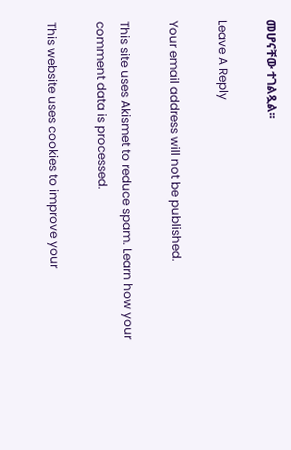መሆናቸው ተገልጿል፡፡

Leave A Reply

Your email address will not be published.

This site uses Akismet to reduce spam. Learn how your comment data is processed.

This website uses cookies to improve your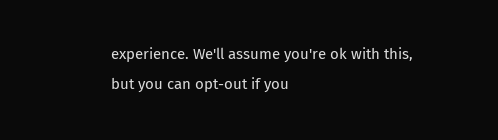experience. We'll assume you're ok with this, but you can opt-out if you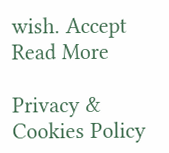wish. Accept Read More

Privacy & Cookies Policy